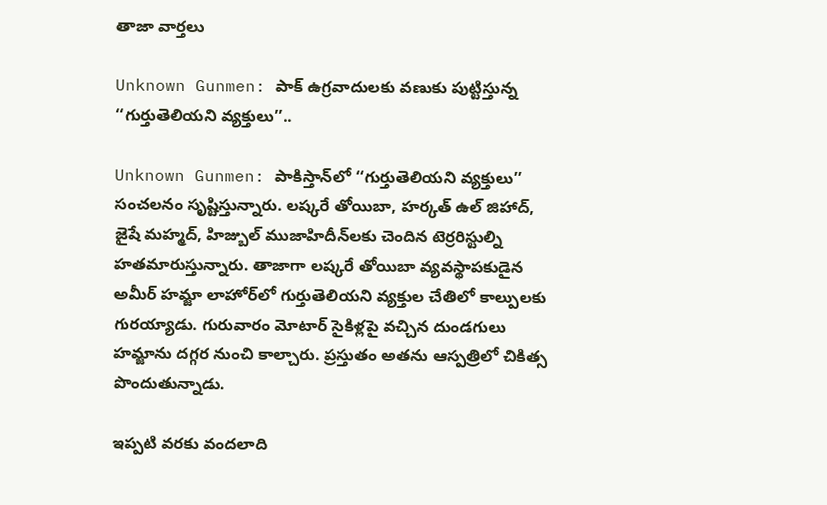తాజా వార్తలు

Unknown Gunmen: పాక్ ఉగ్రవాదులకు వణుకు పుట్టిస్తున్న ‘‘గుర్తుతెలియని వ్యక్తులు’’..

Unknown Gunmen: పాకిస్తాన్‌లో ‘‘గుర్తుతెలియని వ్యక్తులు’’ సంచలనం సృష్టిస్తున్నారు. లష్కరే తోయిబా, హర్కత్ ఉల్ జిహాద్, జైషే మహ్మద్, హిజ్బుల్ ముజాహిదీన్‌లకు చెందిన టెర్రరిస్టుల్ని హతమారుస్తున్నారు. తాజాగా లష్కరే తోయిబా వ్యవస్థాపకుడైన అమీర్ హమ్జా లాహోర్‌లో గుర్తుతెలియని వ్యక్తుల చేతిలో కాల్పులకు గురయ్యాడు. గురువారం మోటార్ సైకిళ్లపై వచ్చిన దుండగులు హమ్జాను దగ్గర నుంచి కాల్చారు. ప్రస్తుతం అతను ఆస్పత్రిలో చికిత్స పొందుతున్నాడు.

ఇప్పటి వరకు వందలాది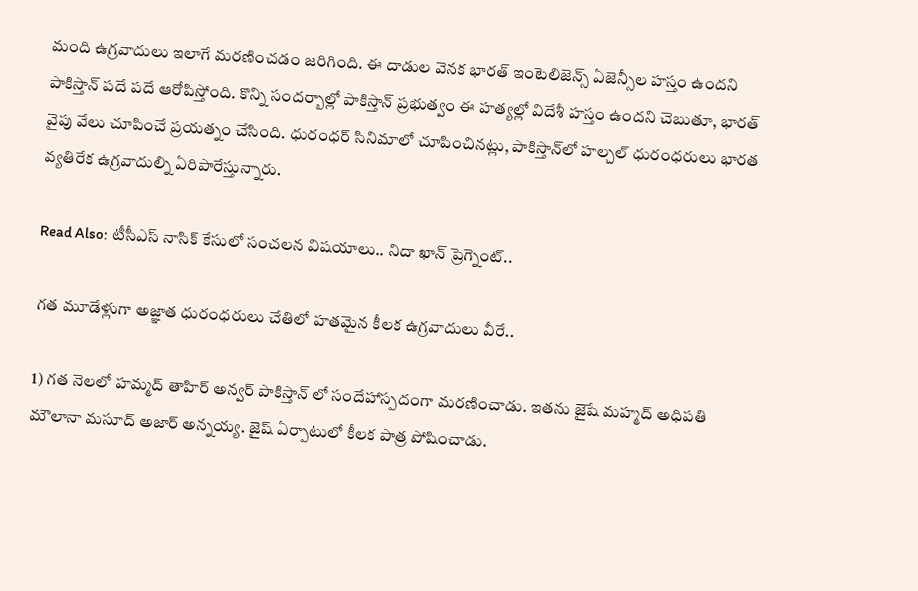మంది ఉగ్రవాదులు ఇలాగే మరణించడం జరిగింది. ఈ దాడుల వెనక భారత్ ఇంటెలిజెన్స్ ఏజెన్సీల హస్తం ఉందని పాకిస్తాన్ పదే పదే ఆరోపిస్తోంది. కొన్ని సందర్బాల్లో పాకిస్తాన్ ప్రభుత్వం ఈ హత్యల్లో విదేశీ హస్తం ఉందని చెబుతూ, భారత్‌ వైపు వేలు చూపించే ప్రయత్నం చేసింది. ధురంధర్ సినిమాలో చూపించినట్లు, పాకిస్తాన్‌లో హల్చల్ ధురంధరులు భారత వ్యతిరేక ఉగ్రవాదుల్ని ఏరిపారేస్తున్నారు.

Read Also: టీసీఎస్ నాసిక్ కేసులో సంచలన విషయాలు.. నిదా ఖాన్ ప్రెగ్నెంట్..

గత మూడేళ్లుగా అజ్ఞాత ధురంధరులు చేతిలో హతమైన కీలక ఉగ్రవాదులు వీరే..

1) గత నెలలో హమ్మద్ తాహిర్ అన్వర్ పాకిస్తాన్ లో సందేహాస్పదంగా మరణించాడు. ఇతను జైషే మహ్మద్ అధిపతి మౌలానా మసూద్ అజార్ అన్నయ్య. జైష్ ఏర్పాటులో కీలక పాత్ర పోషించాడు.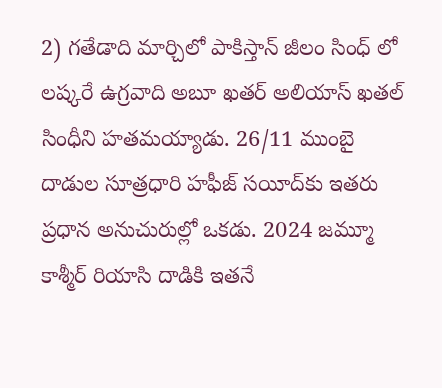2) గతేడాది మార్చిలో పాకిస్తాన్ జీలం సింధ్ లో లష్కరే ఉగ్రవాది అబూ ఖతర్ అలియాస్ ఖతల్ సింధీని హతమయ్యాడు. 26/11 ముంబై దాడుల సూత్రధారి హఫీజ్ సయీద్‌కు ఇతరు ప్రధాన అనుచురుల్లో ఒకడు. 2024 జమ్మూ కాశ్మీర్ రియాసి దాడికి ఇతనే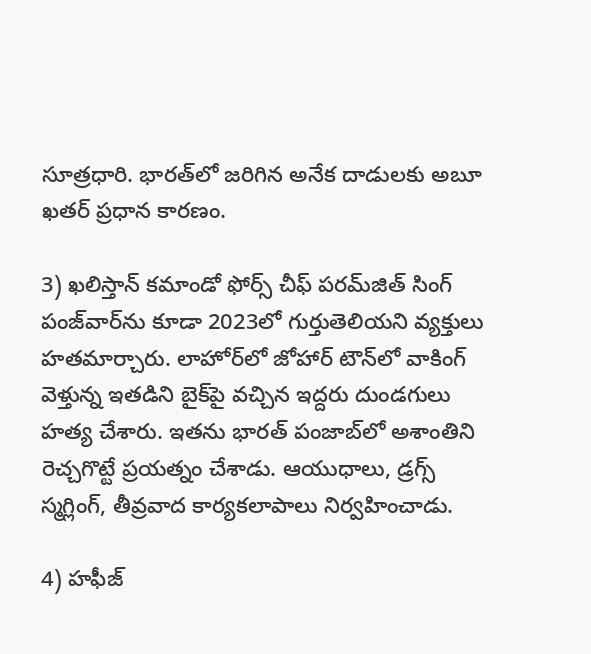సూత్రధారి. భారత్‌లో జరిగిన అనేక దాడులకు అబూ ఖతర్ ప్రధాన కారణం.

3) ఖలిస్తాన్ కమాండో ఫోర్స్ చీఫ్ పరమ్‌జిత్ సింగ్ పంజ్‌వార్‌ను కూడా 2023లో గుర్తుతెలియని వ్యక్తులు హతమార్చారు. లాహోర్‌లో జోహార్ టౌన్‌లో వాకింగ్ వెళ్తున్న ఇతడిని బైక్‌పై వచ్చిన ఇద్దరు దుండగులు హత్య చేశారు. ఇతను భారత్ పంజాబ్‌లో అశాంతిని రెచ్చగొట్టే ప్రయత్నం చేశాడు. ఆయుధాలు, డ్రగ్స్ స్మగ్లింగ్, తీవ్రవాద కార్యకలాపాలు నిర్వహించాడు.

4) హఫీజ్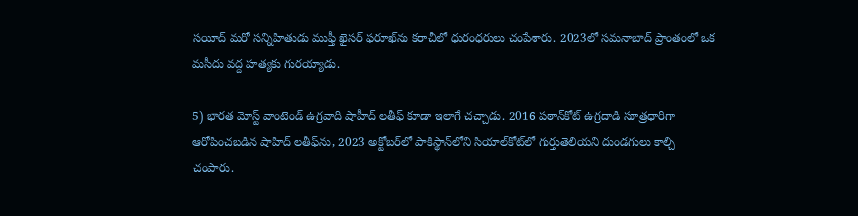సయీద్ మరో సన్నిహితుడు ముఫ్తీ ఖైసర్ ఫరూఖ్‌ను కరాచీలో ధురంధరులు చంపేశారు. 2023లో సమనాబాద్ ప్రాంతంలో ఒక మసీదు వద్ద హత్యకు గురయ్యాడు.

5) భారత మోస్ట్ వాంటెండ్ ఉగ్రవాది షాహీద్ లతీఫ్ కూడా ఇలాగే చచ్చాడు. 2016 పఠాన్‌కోట్ ఉగ్రదాడి సూత్రధారిగా ఆరోపించబడిన షాహిద్ లతీఫ్‌ను, 2023 అక్టోబర్‌లో పాకిస్థాన్‌లోని సియాల్‌కోట్‌లో గుర్తుతెలియని దుండగులు కాల్చి చంపారు.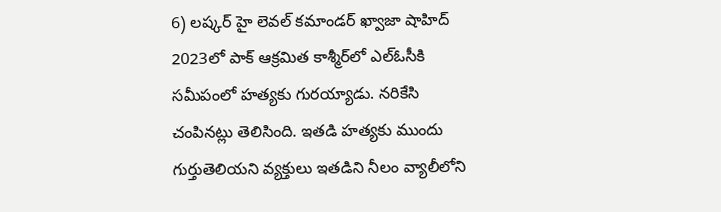6) లష్కర్ హై లెవల్ కమాండర్ ఖ్వాజా షాహిద్ 2023లో పాక్ ఆక్రమిత కాశ్మీర్‌లో ఎల్ఓసీకి సమీపంలో హత్యకు గురయ్యాడు. నరికేసి చంపినట్లు తెలిసింది. ఇతడి హత్యకు ముందు గుర్తుతెలియని వ్యక్తులు ఇతడిని నీలం వ్యాలీలోని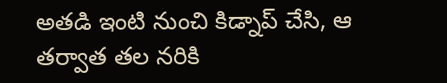అతడి ఇంటి నుంచి కిడ్నాప్ చేసి, ఆ తర్వాత తల నరికి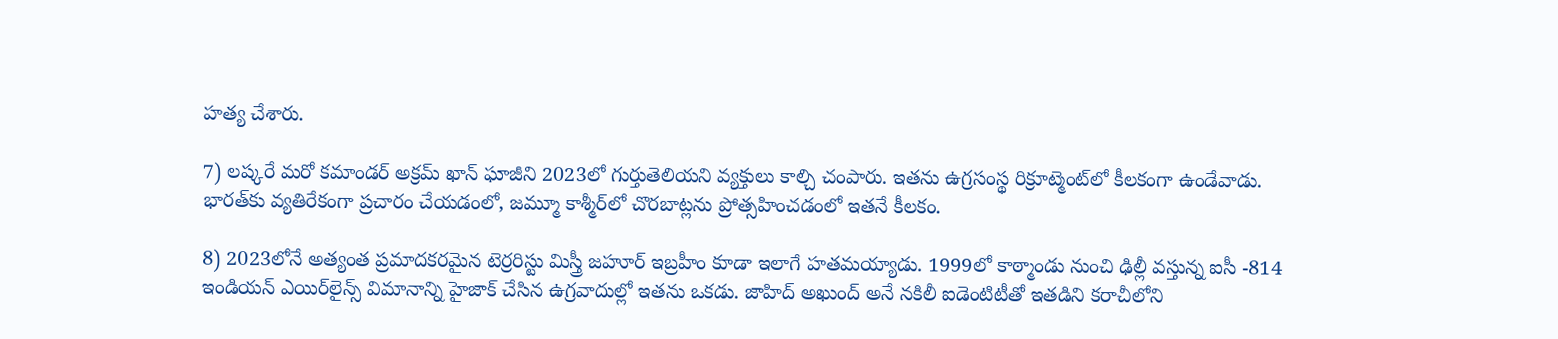హత్య చేశారు.

7) లష్కరే మరో కమాండర్ అక్రమ్ ఖాన్ ఘాజీని 2023లో గుర్తుతెలియని వ్యక్తులు కాల్చి చంపారు. ఇతను ఉగ్రసంస్థ రిక్రూట్మెంట్‌లో కీలకంగా ఉండేవాడు. భారత్‌కు వ్యతిరేకంగా ప్రచారం చేయడంలో, జమ్మూ కాశ్మీర్‌లో చొరబాట్లను ప్రోత్సహించడంలో ఇతనే కీలకం.

8) 2023లోనే అత్యంత ప్రమాదకరమైన టెర్రరిస్టు మిస్త్రీ జహూర్ ఇబ్రహీం కూడా ఇలాగే హతమయ్యాడు. 1999లో కాఠ్మాండు నుంచి ఢిల్లీ వస్తున్న ఐసీ -814 ఇండియన్ ఎయిర్‌లైన్స్ విమానాన్ని హైజాక్ చేసిన ఉగ్రవాదుల్లో ఇతను ఒకడు. జాహిద్ అఖుంద్ అనే నకిలీ ఐడెంటిటీతో ఇతడిని కరాచీలోని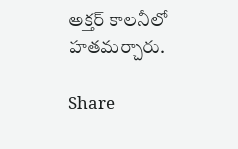అక్తర్ కాలనీలో హతమర్చారు.

Share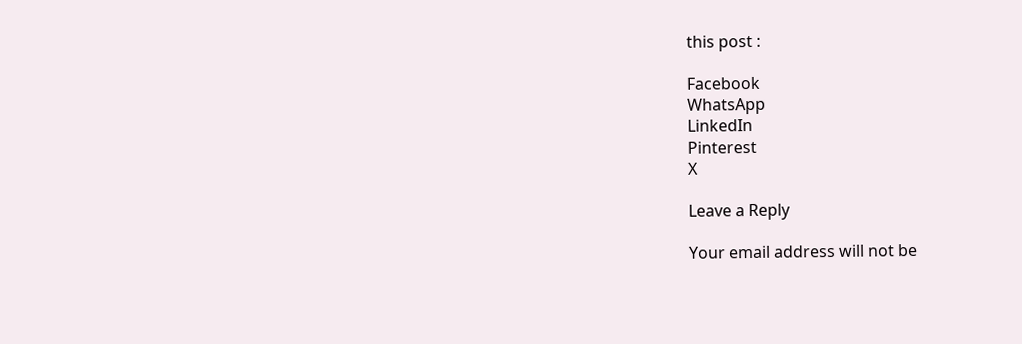this post :

Facebook
WhatsApp
LinkedIn
Pinterest
X

Leave a Reply

Your email address will not be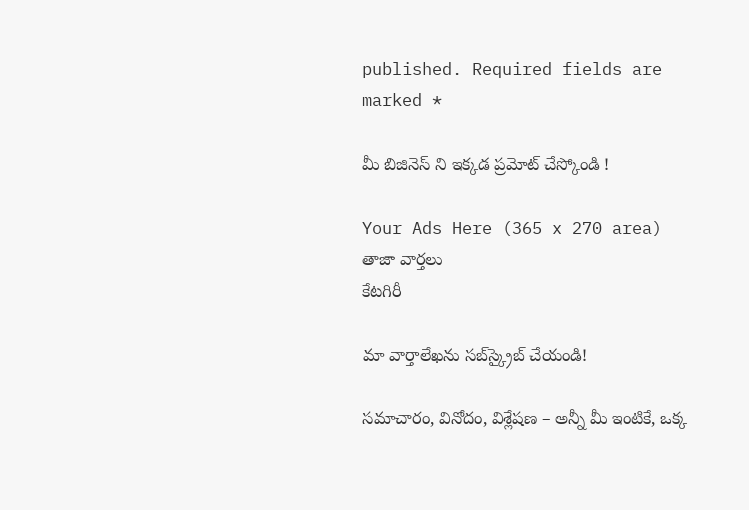published. Required fields are marked *

మీ బిజినెస్ ని ఇక్కడ ప్రమోట్ చేస్కోండి !

Your Ads Here (365 x 270 area)
తాజా వార్తలు
కేటగిరీ

మా వార్తాలేఖను సబ్‌స్క్రైబ్ చేయండి!

సమాచారం, వినోదం, విశ్లేషణ – అన్నీ మీ ఇంటికే, ఒక్క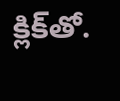క్లిక్‌తో.